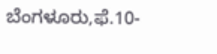ಬೆಂಗಳೂರು,ಫೆ.10-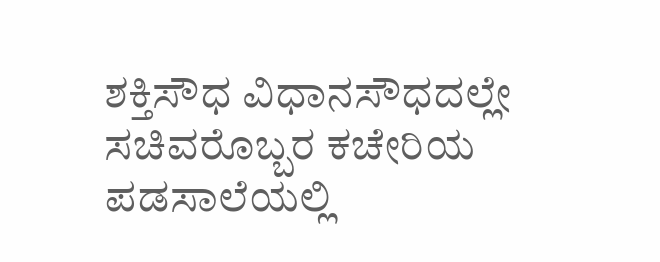ಶಕ್ತಿಸೌಧ ವಿಧಾನಸೌಧದಲ್ಲೇ ಸಚಿವರೊಬ್ಬರ ಕಚೇರಿಯ ಪಡಸಾಲೆಯಲ್ಲಿ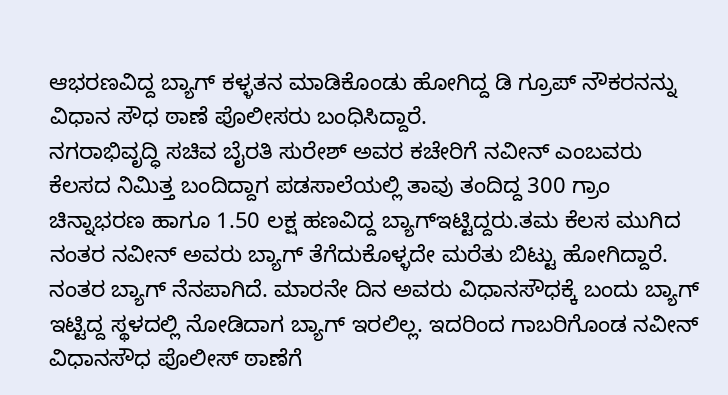ಆಭರಣವಿದ್ದ ಬ್ಯಾಗ್ ಕಳ್ಳತನ ಮಾಡಿಕೊಂಡು ಹೋಗಿದ್ದ ಡಿ ಗ್ರೂಪ್ ನೌಕರನನ್ನು ವಿಧಾನ ಸೌಧ ಠಾಣೆ ಪೊಲೀಸರು ಬಂಧಿಸಿದ್ದಾರೆ.
ನಗರಾಭಿವೃದ್ಧಿ ಸಚಿವ ಬೈರತಿ ಸುರೇಶ್ ಅವರ ಕಚೇರಿಗೆ ನವೀನ್ ಎಂಬವರು ಕೆಲಸದ ನಿಮಿತ್ತ ಬಂದಿದ್ದಾಗ ಪಡಸಾಲೆಯಲ್ಲಿ ತಾವು ತಂದಿದ್ದ 300 ಗ್ರಾಂ ಚಿನ್ನಾಭರಣ ಹಾಗೂ 1.50 ಲಕ್ಷ ಹಣವಿದ್ದ ಬ್ಯಾಗ್ಇಟ್ಟಿದ್ದರು.ತಮ ಕೆಲಸ ಮುಗಿದ ನಂತರ ನವೀನ್ ಅವರು ಬ್ಯಾಗ್ ತೆಗೆದುಕೊಳ್ಳದೇ ಮರೆತು ಬಿಟ್ಟು ಹೋಗಿದ್ದಾರೆ.
ನಂತರ ಬ್ಯಾಗ್ ನೆನಪಾಗಿದೆ. ಮಾರನೇ ದಿನ ಅವರು ವಿಧಾನಸೌಧಕ್ಕೆ ಬಂದು ಬ್ಯಾಗ್ ಇಟ್ಟಿದ್ದ ಸ್ಥಳದಲ್ಲಿ ನೋಡಿದಾಗ ಬ್ಯಾಗ್ ಇರಲಿಲ್ಲ. ಇದರಿಂದ ಗಾಬರಿಗೊಂಡ ನವೀನ್ ವಿಧಾನಸೌಧ ಪೊಲೀಸ್ ಠಾಣೆಗೆ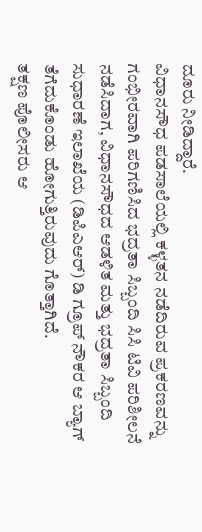ದೂರು ನೀಡಿದ್ದಾರೆ.
ವಿಧಾನಸೌಧ ಪಡಸಾಲೆಯಲ್ಲಿ ಕಳ್ಳತನ ನಡೆದಿರುವ ಪ್ರಕರಣವನ್ನು ಗಂಭೀರವಾಗಿ ಪರಿಗಣಿಸಿದ ಭದ್ರತಾ ಸಿಬ್ಬಂದಿ ಸಿಸಿ ಟಿವಿ ಪರಿಶೀಲನೆ ನಡೆಸಿದಾಗ, ವಿಧಾನಸೌಧದ ಆಡಳಿತ ಮತ್ತು ಭದ್ರತಾ ಸಿಬ್ಬಂದಿ ಸುಧಾರಣೆ ಇಲಾಖೆಯ (ಡಿಪಿಎಆರ್) ಡಿ ಗ್ರೂಪ್ ನೌಕರ ಆ ಬ್ಯಾಗ್ ತೆಗೆದುಕೊಂಡು ಹೋಗುತ್ತಿರುವುದು ಗೊತ್ತಾಗಿದೆ.
ತಕ್ಷಣ ಪೊಲೀಸರು ಆ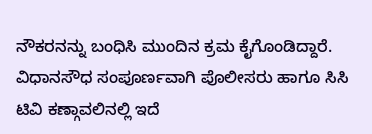ನೌಕರನನ್ನು ಬಂಧಿಸಿ ಮುಂದಿನ ಕ್ರಮ ಕೈಗೊಂಡಿದ್ದಾರೆ.
ವಿಧಾನಸೌಧ ಸಂಪೂರ್ಣವಾಗಿ ಪೊಲೀಸರು ಹಾಗೂ ಸಿಸಿ ಟಿವಿ ಕಣ್ಗಾವಲಿನಲ್ಲಿ ಇದೆ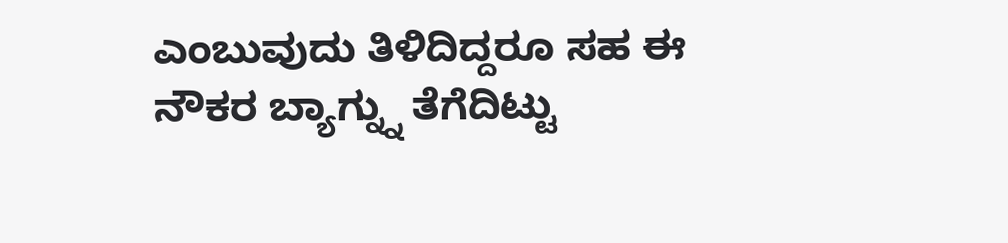ಎಂಬುವುದು ತಿಳಿದಿದ್ದರೂ ಸಹ ಈ ನೌಕರ ಬ್ಯಾಗ್ನ್ನು ತೆಗೆದಿಟ್ಟು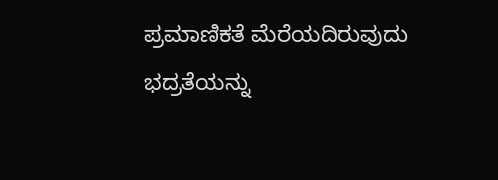ಪ್ರಮಾಣಿಕತೆ ಮೆರೆಯದಿರುವುದು ಭದ್ರತೆಯನ್ನು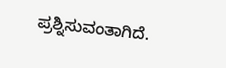ಪ್ರಶ್ನಿಸುವಂತಾಗಿದೆ.